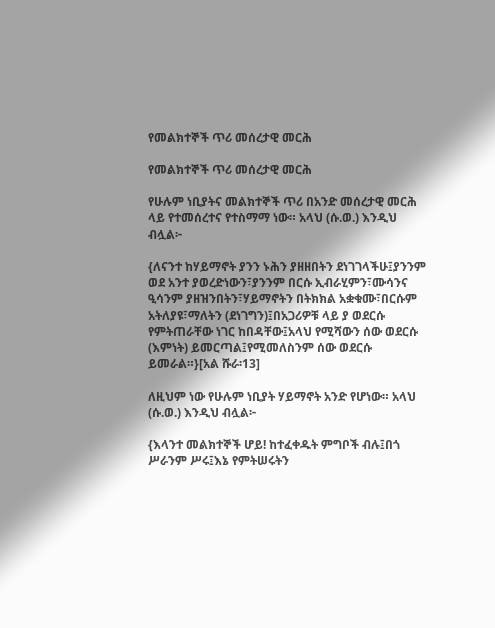የመልክተኞች ጥሪ መሰረታዊ መርሕ

የመልክተኞች ጥሪ መሰረታዊ መርሕ

የሁሉም ነቢያትና መልክተኞች ጥሪ በአንድ መሰረታዊ መርሕ ላይ የተመሰረተና የተስማማ ነው። አላህ (ሱ.ወ.) እንዲህ ብሏል፦

{ለናንተ ከሃይማኖት ያንን ኑሕን ያዘዘበትን ደነገገላችሁ፤ያንንም ወደ አንተ ያወረድነውን፣ያንንም በርሱ ኢብራሂምን፣ሙሳንና ዒሳንም ያዘዝንበትን፣ሃይማኖትን በትክክል አቋቁሙ፣በርሱም አትለያዩ፣ማለትን (ደነገግን)፤በአጋሪዎቹ ላይ ያ ወደርሱ የምትጠራቸው ነገር ከበዳቸው፤አላህ የሚሻውን ሰው ወደርሱ (እምነት) ይመርጣል፤የሚመለስንም ሰው ወደርሱ ይመራል።}[አል ሹራ፡13]

ለዚህም ነው የሁሉም ነቢያት ሃይማኖት አንድ የሆነው። አላህ (ሱ.ወ.) እንዲህ ብሏል፦

{እላንተ መልክተኞች ሆይ! ከተፈቀዱት ምግቦች ብሉ፤በጎ ሥራንም ሥሩ፤እኔ የምትሠሩትን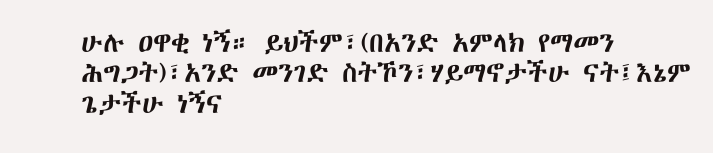ሁሉ ዐዋቂ ነኝ። ይህችም፣(በአንድ አምላክ የማመን ሕግጋት)፣አንድ መንገድ ስትኾን፣ሃይማኖታችሁ ናት፤እኔም ጌታችሁ ነኝና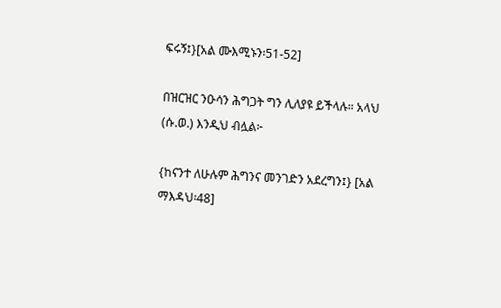ፍሩኝ፤}[አል ሙእሚኑን፡51-52]

በዝርዝር ንዑሳን ሕግጋት ግን ሊለያዩ ይችላሉ። አላህ (ሱ.ወ.) እንዲህ ብሏል፦

{ከናንተ ለሁሉም ሕግንና መንገድን አደረግን፤} [አል ማእዳህ፡48]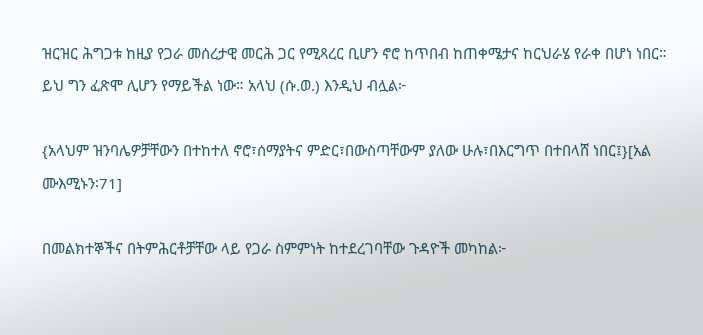ዝርዝር ሕግጋቱ ከዚያ የጋራ መሰረታዊ መርሕ ጋር የሚጻረር ቢሆን ኖሮ ከጥበብ ከጠቀሜታና ከርህራሄ የራቀ በሆነ ነበር። ይህ ግን ፈጽሞ ሊሆን የማይችል ነው። አላህ (ሱ.ወ.) እንዲህ ብሏል፦

{አላህም ዝንባሌዎቻቸውን በተከተለ ኖሮ፣ሰማያትና ምድር፣በውስጣቸውም ያለው ሁሉ፣በእርግጥ በተበላሸ ነበር፤}[አል ሙእሚኑን፡71]

በመልክተኞችና በትምሕርቶቻቸው ላይ የጋራ ስምምነት ከተደረገባቸው ጉዳዮች መካከል፦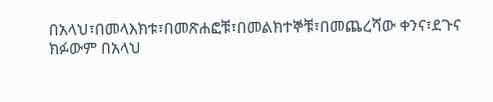በአላህ፣በመላእክቱ፣በመጽሐፎቹ፣በመልክተኞቹ፣በመጨረሻው ቀንና፣ደጉና ክፉውም በአላህ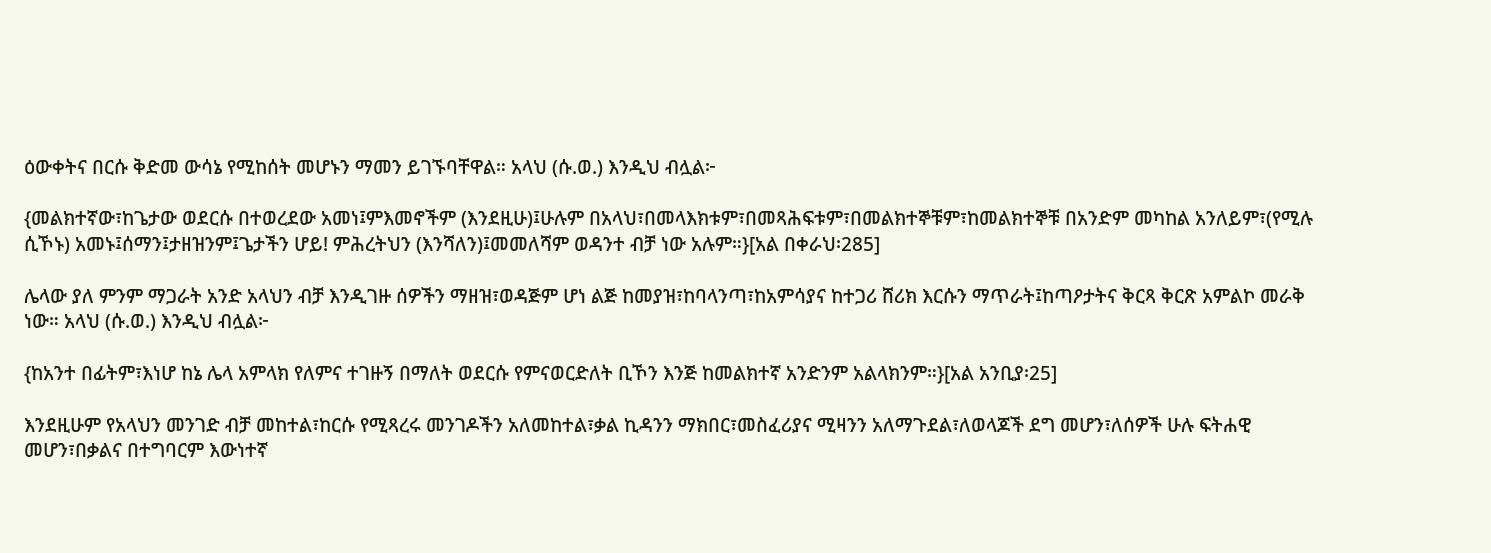ዕውቀትና በርሱ ቅድመ ውሳኔ የሚከሰት መሆኑን ማመን ይገኙባቸዋል። አላህ (ሱ.ወ.) እንዲህ ብሏል፦

{መልክተኛው፣ከጌታው ወደርሱ በተወረደው አመነ፤ምእመኖችም (እንደዚሁ)፤ሁሉም በአላህ፣በመላእክቱም፣በመጻሕፍቱም፣በመልክተኞቹም፣ከመልክተኞቹ በአንድም መካከል አንለይም፣(የሚሉ ሲኾኑ) አመኑ፤ሰማን፤ታዘዝንም፤ጌታችን ሆይ! ምሕረትህን (እንሻለን)፤መመለሻም ወዳንተ ብቻ ነው አሉም።}[አል በቀራህ፡285]

ሌላው ያለ ምንም ማጋራት አንድ አላህን ብቻ እንዲገዙ ሰዎችን ማዘዝ፣ወዳጅም ሆነ ልጅ ከመያዝ፣ከባላንጣ፣ከአምሳያና ከተጋሪ ሸሪክ እርሱን ማጥራት፤ከጣዖታትና ቅርጻ ቅርጽ አምልኮ መራቅ ነው። አላህ (ሱ.ወ.) እንዲህ ብሏል፦

{ከአንተ በፊትም፣እነሆ ከኔ ሌላ አምላክ የለምና ተገዙኝ በማለት ወደርሱ የምናወርድለት ቢኾን እንጅ ከመልክተኛ አንድንም አልላክንም።}[አል አንቢያ፡25]

እንደዚሁም የአላህን መንገድ ብቻ መከተል፣ከርሱ የሚጻረሩ መንገዶችን አለመከተል፣ቃል ኪዳንን ማክበር፣መስፈሪያና ሚዛንን አለማጉደል፣ለወላጆች ደግ መሆን፣ለሰዎች ሁሉ ፍትሐዊ መሆን፣በቃልና በተግባርም እውነተኛ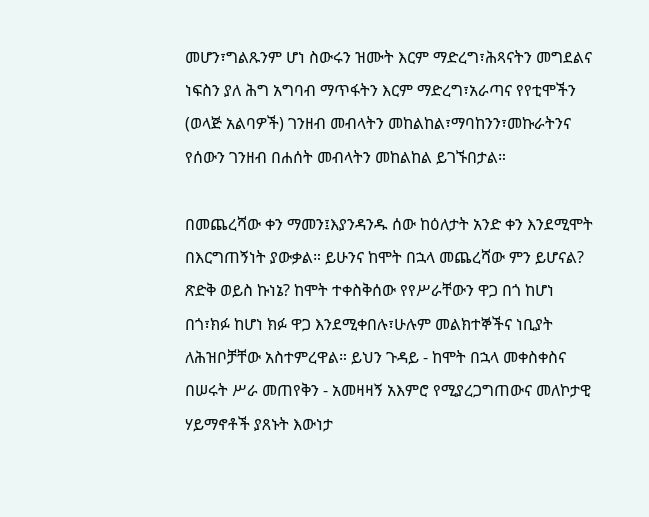መሆን፣ግልጹንም ሆነ ስውሩን ዝሙት እርም ማድረግ፣ሕጻናትን መግደልና ነፍስን ያለ ሕግ አግባብ ማጥፋትን እርም ማድረግ፣አራጣና የየቲሞችን (ወላጅ አልባዎች) ገንዘብ መብላትን መከልከል፣ማባከንን፣መኩራትንና የሰውን ገንዘብ በሐሰት መብላትን መከልከል ይገኙበታል።

በመጨረሻው ቀን ማመን፤እያንዳንዱ ሰው ከዕለታት አንድ ቀን እንደሚሞት በእርግጠኝነት ያውቃል። ይሁንና ከሞት በኋላ መጨረሻው ምን ይሆናል? ጽድቅ ወይስ ኩነኔ? ከሞት ተቀስቅሰው የየሥራቸውን ዋጋ በጎ ከሆነ በጎ፣ክፉ ከሆነ ክፉ ዋጋ እንደሚቀበሉ፣ሁሉም መልክተኞችና ነቢያት ለሕዝቦቻቸው አስተምረዋል። ይህን ጉዳይ - ከሞት በኋላ መቀስቀስና በሠሩት ሥራ መጠየቅን - አመዛዛኝ አእምሮ የሚያረጋግጠውና መለኮታዊ ሃይማኖቶች ያጸኑት እውነታ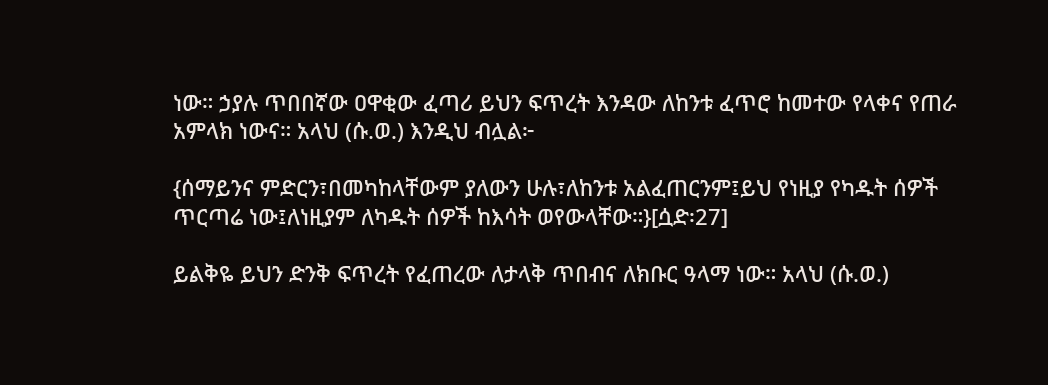ነው። ኃያሉ ጥበበኛው ዐዋቂው ፈጣሪ ይህን ፍጥረት እንዳው ለከንቱ ፈጥሮ ከመተው የላቀና የጠራ አምላክ ነውና። አላህ (ሱ.ወ.) እንዲህ ብሏል፦

{ሰማይንና ምድርን፣በመካከላቸውም ያለውን ሁሉ፣ለከንቱ አልፈጠርንም፤ይህ የነዚያ የካዱት ሰዎች ጥርጣሬ ነው፤ለነዚያም ለካዱት ሰዎች ከእሳት ወየውላቸው።}[ሷድ፡27]

ይልቅዬ ይህን ድንቅ ፍጥረት የፈጠረው ለታላቅ ጥበብና ለክቡር ዓላማ ነው። አላህ (ሱ.ወ.)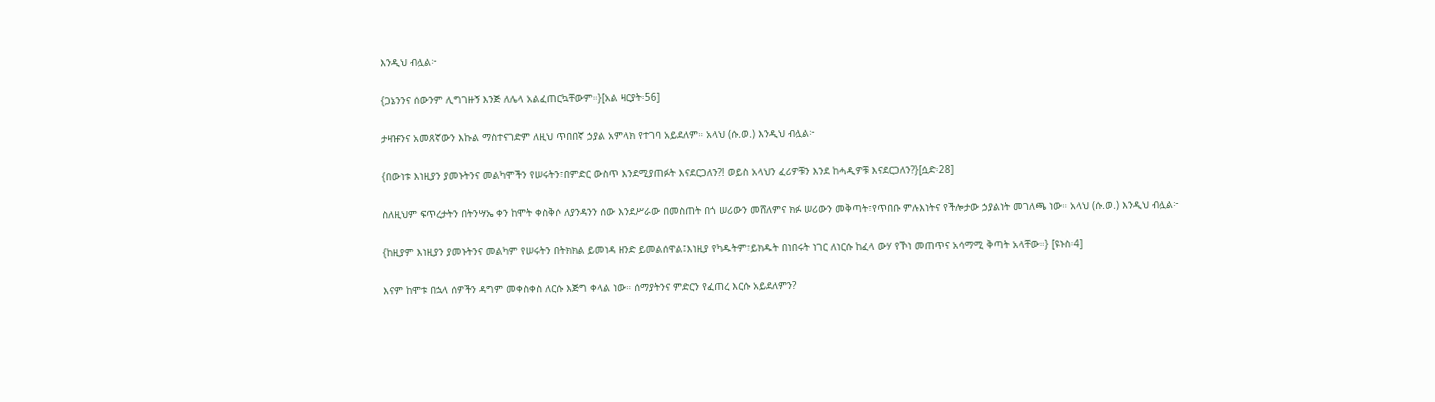እንዲህ ብሏል፦

{ጋኔንንና ሰውንም ሊግገዙኝ እንጅ ለሌላ አልፈጠርኳቸውም።}[አል ዛርያት፡56]

ታዛዡንና አመጸኛውን እኩል ማስተናገድም ለዚህ ጥበበኛ ኃያል አምላክ የተገባ አይደለም። አላህ (ሱ.ወ.) እንዲህ ብሏል፦

{በውነቱ እነዚያን ያመኑትንና መልካሞችን የሠሩትን፣በምድር ውስጥ እንደሚያጠፉት እናደርጋለን?! ወይስ አላህን ፈሪዎቹን እንደ ከሓዲዎቹ እናደርጋለን?}[ሷድ፡28]

ስለዚህም ፍጥረታትን በትንሣኤ ቀን ከሞት ቀስቅሶ ለያንዳንን ሰው እንደሥራው በመስጠት በጎ ሠሪውን መሸለምና ክፉ ሠሪውን መቅጣት፣የጥበቡ ምሉእነትና የችሎታው ኃያልነት መገለጫ ነው። አላህ (ሱ.ወ.) እንዲህ ብሏል፦

{ከዚያም እነዚያን ያመኑትንና መልካም የሠሩትን በትክክል ይመነዳ ዘንድ ይመልሰዋል፤እነዚያ የካዱትም፣ይክዱት በነበሩት ነገር ለነርሱ ከፈላ ውሃ የኾነ መጠጥና አሳማሚ ቅጣት አላቸው።} [ዩኑስ፡4]

እናም ከሞቱ በኋላ ሰዎችን ዳግም መቀስቀስ ለርሱ እጅግ ቀላል ነው። ሰማያትንና ምድርን የፈጠረ እርሱ አይደለምን?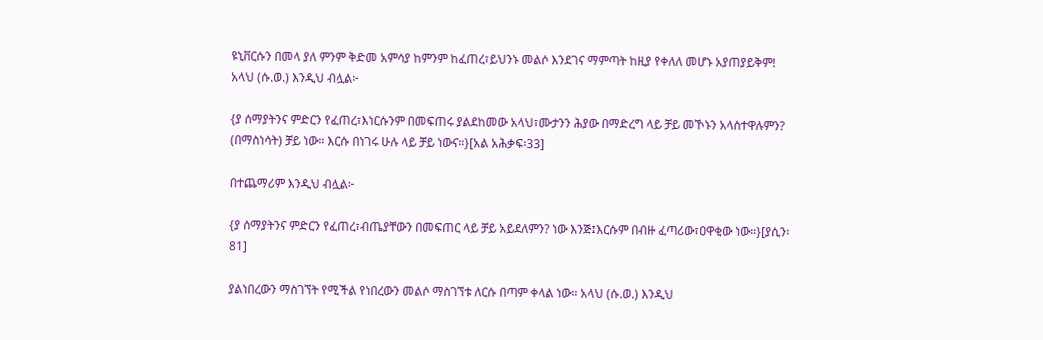ዩኒቨርሱን በመላ ያለ ምንም ቅድመ አምሳያ ከምንም ከፈጠረ፣ይህንኑ መልሶ እንደገና ማምጣት ከዚያ የቀለለ መሆኑ አያጠያይቅም! አላህ (ሱ.ወ.) እንዲህ ብሏል፦

{ያ ሰማያትንና ምድርን የፈጠረ፣እነርሱንም በመፍጠሩ ያልደከመው አላህ፣ሙታንን ሕያው በማድረግ ላይ ቻይ መኾኑን አላስተዋሉምን? (በማስነሳት) ቻይ ነው። እርሱ በነገሩ ሁሉ ላይ ቻይ ነውና።}[አል አሕቃፍ፡33]

በተጨማሪም እንዲህ ብሏል፦

{ያ ሰማያትንና ምድርን የፈጠረ፣ብጤያቸውን በመፍጠር ላይ ቻይ አይደለምን? ነው እንጅ፤እርሱም በብዙ ፈጣሪው፣ዐዋቂው ነው።}[ያሲን፡81]

ያልነበረውን ማስገኘት የሚችል የነበረውን መልሶ ማስገኘቱ ለርሱ በጣም ቀላል ነው። አላህ (ሱ.ወ.) እንዲህ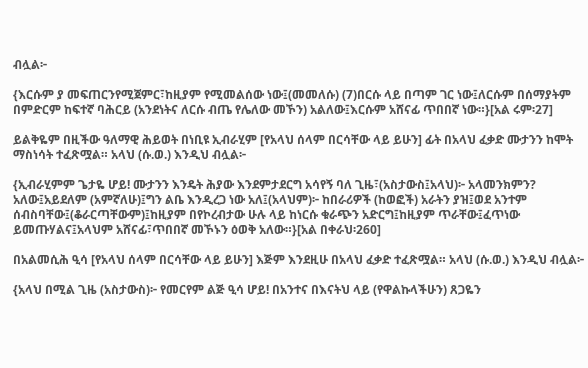ብሏል፦

{እርሱም ያ መፍጠርንየሚጀምር፣ከዚያም የሚመልሰው ነው፤(መመለሱ) (7)በርሱ ላይ በጣም ገር ነው፤ለርሱም በሰማያትም በምድርም ከፍተኛ ባሕርይ (አንደነትና ለርሱ ብጤ የሌለው መኾን) አልለው፤እርሱም አሸናፊ ጥበበኛ ነው።}[አል ሩም፡27]

ይልቅዬም በዚችው ዓለማዊ ሕይወት በነቢዩ ኢብራሂም [የአላህ ሰላም በርሳቸው ላይ ይሁን] ፊት በአላህ ፈቃድ ሙታንን ከሞት ማስነሳት ተፈጽሟል። አላህ (ሱ.ወ.) እንዲህ ብሏል፦

{ኢብራሂምም ጌታዬ ሆይ! ሙታንን እንዴት ሕያው እንደምታደርግ አሳየኝ ባለ ጊዜ፣(አስታውስ፤አላህ)፦ አላመንክምን? አለው፤አይደለም (አምኛለሁ)፤ግን ልቤ እንዲረጋ ነው አለ፤(አላህም)፦ ከበራሪዎች (ከወፎች) አራትን ያዝ፤ወደ አንተም ሰብስባቸው፤(ቆራርጣቸውም)፤ከዚያም በየኮረብታው ሁሉ ላይ ከነርሱ ቁራጭን አድርግ፤ከዚያም ጥራቸው፤ፈጥነው ይመጡሃልና፤አላህም አሸናፊ፣ጥበበኛ መኾኑን ዕወቅ አለው።}[አል በቀራህ፡260]

በአልመሲሕ ዒሳ [የአላህ ሰላም በርሳቸው ላይ ይሁን] እጅም እንደዚሁ በአላህ ፈቃድ ተፈጽሟል። አላህ (ሱ.ወ.) እንዲህ ብሏል፦

{አላህ በሚል ጊዜ (አስታውስ)፦ የመርየም ልጅ ዒሳ ሆይ! በአንተና በእናትህ ላይ (የዋልኩላችሁን) ጸጋዬን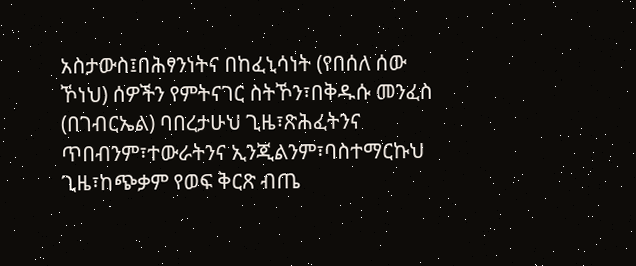አስታውስ፤በሕፃንነትና በከፈኒሳነት (የበሰለ ሰው ኾነህ) ሰዎችን የምትናገር ስትኾን፣በቅዱሱ መንፈስ (በገብርኤል) ባበረታሁህ ጊዜ፣ጽሕፈትንና ጥበብንም፣ተውራትንና ኢንጂልንም፣ባስተማርኩህ ጊዜ፣ከጭቃም የወፍ ቅርጽ ብጤ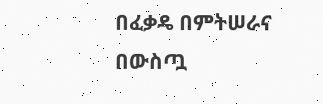በፈቃዴ በምትሠራና በውስጧ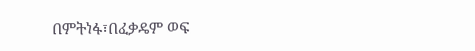በምትነፋ፣በፈቃዴም ወፍ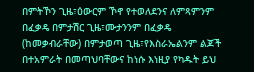በምትኾን ጊዜ፣ዕውርም ኾኖ የተወለደንና ለምጻምንም በፈቃዴ በምታሽር ጊዜ፣ሙታንንም በፈቃዴ (ከመቃብራቸው) በምታወጣ ጊዜ፣የእስራኤልንም ልጆች በተአምራት በመጣህባቸውና ከነሱ እነዚያ የካዱት ይህ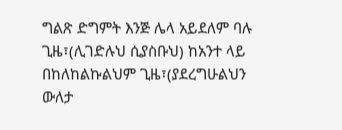ግልጽ ድግምት እንጅ ሌላ አይደለም ባሉ ጊዜ፣(ሊገድሉህ ሲያስቡህ) ከአንተ ላይ በከለከልኩልህም ጊዜ፣(ያደረግሁልህን ውለታ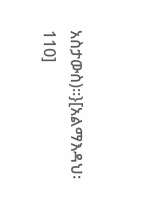አስታውስ)።}[አልማእዳህ፡110]